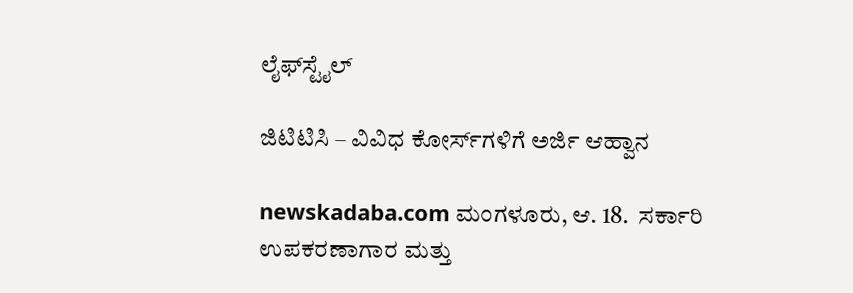ಲೈಫ್‍ಸ್ಟೈಲ್

ಜಿಟಿಟಿಸಿ – ವಿವಿಧ ಕೋರ್ಸ್‍ಗಳಿಗೆ ಅರ್ಜಿ ಆಹ್ವಾನ

newskadaba.com ಮಂಗಳೂರು, ಆ. 18.  ಸರ್ಕಾರಿ ಉಪಕರಣಾಗಾರ ಮತ್ತು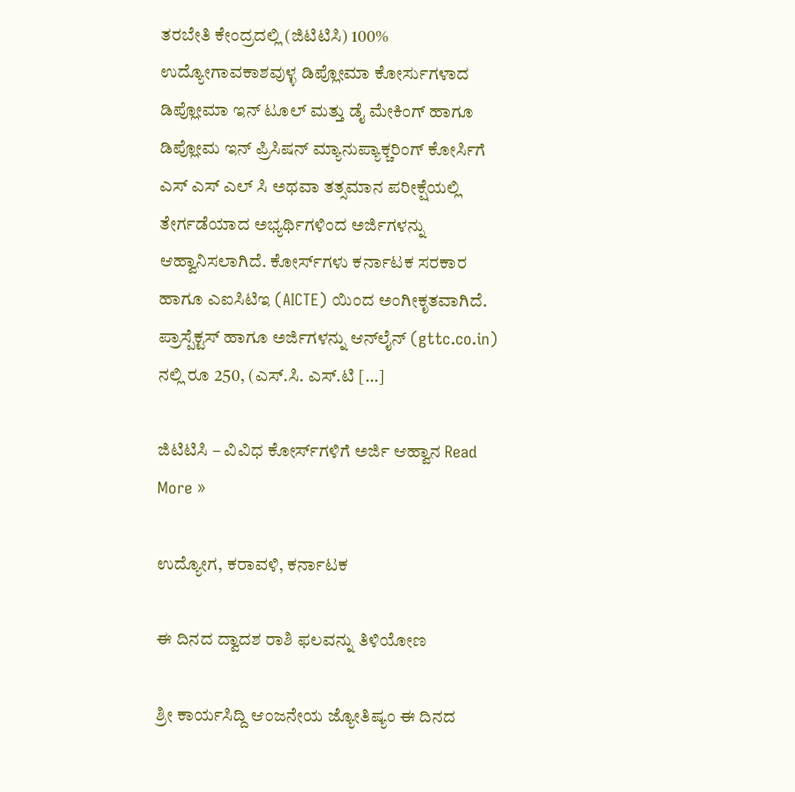ತರಬೇತಿ ಕೇಂದ್ರದಲ್ಲಿ (ಜಿಟಿಟಿಸಿ) 100% ಉದ್ಯೋಗಾವಕಾಶವುಳ್ಳ ಡಿಪ್ಲೋಮಾ ಕೋರ್ಸುಗಳಾದ ಡಿಪ್ಲೋಮಾ ಇನ್ ಟೂಲ್ ಮತ್ತು ಡೈ ಮೇಕಿಂಗ್ ಹಾಗೂ ಡಿಪ್ಲೋಮ ಇನ್ ಪ್ರಿಸಿಷನ್ ಮ್ಯಾನುಪ್ಯಾಕ್ಚರಿಂಗ್ ಕೋರ್ಸಿಗೆ ಎಸ್ ಎಸ್ ಎಲ್ ಸಿ ಅಥವಾ ತತ್ಸಮಾನ ಪರೀಕ್ಷೆಯಲ್ಲಿ ತೇರ್ಗಡೆಯಾದ ಅಭ್ಯರ್ಥಿಗಳಿಂದ ಅರ್ಜಿಗಳನ್ನು ಆಹ್ವಾನಿಸಲಾಗಿದೆ. ಕೋರ್ಸ್‍ಗಳು ಕರ್ನಾಟಕ ಸರಕಾರ ಹಾಗೂ ಎಐಸಿಟಿಇ (AICTE) ಯಿಂದ ಅಂಗೀಕೃತವಾಗಿದೆ. ಪ್ರಾಸ್ಪೆಕ್ಟಸ್ ಹಾಗೂ ಅರ್ಜಿಗಳನ್ನು ಆನ್‍ಲೈನ್ (gttc.co.in)  ನಲ್ಲಿ ರೂ 250, (ಎಸ್.ಸಿ. ಎಸ್.ಟಿ […]

ಜಿಟಿಟಿಸಿ – ವಿವಿಧ ಕೋರ್ಸ್‍ಗಳಿಗೆ ಅರ್ಜಿ ಆಹ್ವಾನ Read More »

ಉದ್ಯೋಗ, ಕರಾವಳಿ, ಕರ್ನಾಟಕ

ಈ ದಿನದ ದ್ವಾದಶ ರಾಶಿ ಫಲವನ್ನು ತಿಳಿಯೋಣ

ಶ್ರೀ ಕಾರ್ಯಸಿದ್ದಿ ಆಂಜನೇಯ ಜ್ಯೋತಿಷ್ಯಂ ಈ ದಿನದ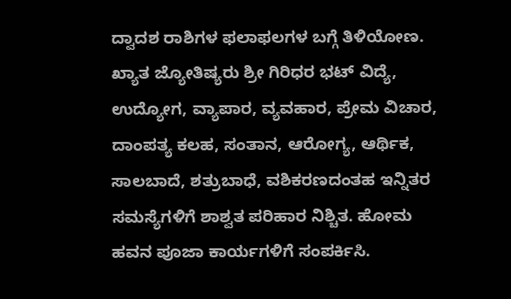ದ್ವಾದಶ ರಾಶಿಗಳ ಫಲಾಫಲಗಳ ಬಗ್ಗೆ ತಿಳಿಯೋಣ. ಖ್ಯಾತ ಜ್ಯೋತಿಷ್ಯರು ಶ್ರೀ ಗಿರಿಧರ ಭಟ್ ವಿದ್ಯೆ, ಉದ್ಯೋಗ, ವ್ಯಾಪಾರ, ವ್ಯವಹಾರ, ಪ್ರೇಮ ವಿಚಾರ, ದಾಂಪತ್ಯ ಕಲಹ, ಸಂತಾನ, ಆರೋಗ್ಯ, ಆರ್ಥಿಕ, ಸಾಲಬಾದೆ, ಶತ್ರುಬಾಧೆ, ವಶಿಕರಣದಂತಹ ಇನ್ನಿತರ ಸಮಸ್ಯೆಗಳಿಗೆ ಶಾಶ್ವತ ಪರಿಹಾರ ನಿಶ್ಚಿತ. ಹೋಮ ಹವನ ಪೂಜಾ ಕಾರ್ಯಗಳಿಗೆ ಸಂಪರ್ಕಿಸಿ.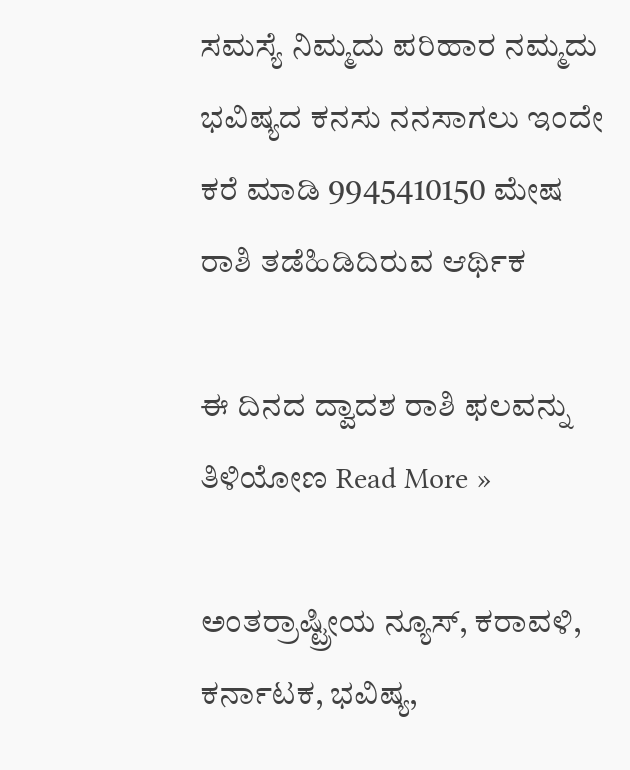ಸಮಸ್ಯೆ ನಿಮ್ಮದು ಪರಿಹಾರ ನಮ್ಮದು ಭವಿಷ್ಯದ ಕನಸು ನನಸಾಗಲು ಇಂದೇ ಕರೆ ಮಾಡಿ 9945410150 ಮೇಷ ರಾಶಿ ತಡೆಹಿಡಿದಿರುವ ಆರ್ಥಿಕ

ಈ ದಿನದ ದ್ವಾದಶ ರಾಶಿ ಫಲವನ್ನು ತಿಳಿಯೋಣ Read More »

ಅಂತರ್ರಾಷ್ಟ್ರೀಯ ನ್ಯೂಸ್, ಕರಾವಳಿ, ಕರ್ನಾಟಕ, ಭವಿಷ್ಯ,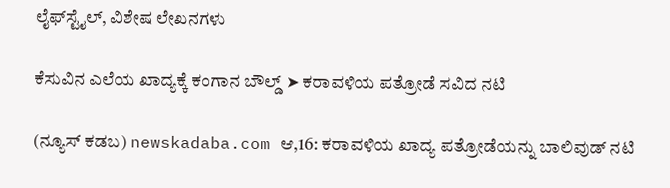ಲೈಫ್‍ಸ್ಟೈಲ್, ವಿಶೇಷ ಲೇಖನಗಳು

ಕೆಸುವಿನ ಎಲೆಯ ಖಾದ್ಯಕ್ಕೆ ಕಂಗಾನ ಬೌಲ್ಡ್ ➤ ಕರಾವಳಿಯ ಪತ್ರೋಡೆ ಸವಿದ ನಟಿ

(ನ್ಯೂಸ್ ಕಡಬ) newskadaba.com ಆ,16: ಕರಾವಳಿಯ ಖಾದ್ಯ ಪತ್ರೋಡೆಯನ್ನು ಬಾಲಿವುಡ್ ನಟಿ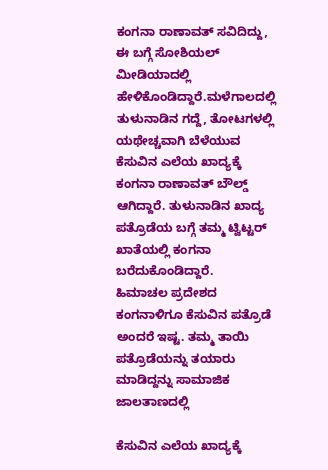ಕಂಗನಾ ರಾಣಾವತ್ ಸವಿದಿದ್ದು, ಈ ಬಗ್ಗೆ ಸೋಶಿಯಲ್ ಮೀಡಿಯಾದಲ್ಲಿ ಹೇಳಿಕೊಂಡಿದ್ದಾರೆ.ಮಳೆಗಾಲದಲ್ಲಿ ತುಳುನಾಡಿನ ಗದ್ದೆ, ತೋಟಗಳಲ್ಲಿ ಯಥೇಚ್ಚವಾಗಿ ಬೆಳೆಯುವ ಕೆಸುವಿನ ಎಲೆಯ ಖಾದ್ಯಕ್ಕೆ ಕಂಗನಾ ರಾಣಾವತ್ ಬೌಲ್ಡ್ ಆಗಿದ್ದಾರೆ. ತುಳುನಾಡಿನ ಖಾದ್ಯ ಪತ್ರೊಡೆಯ ಬಗ್ಗೆ ತಮ್ಮ ಟ್ವಿಟ್ಟರ್ ಖಾತೆಯಲ್ಲಿ ಕಂಗನಾ ಬರೆದುಕೊಂಡಿದ್ದಾರೆ.       ಹಿಮಾಚಲ ಪ್ರದೇಶದ ಕಂಗನಾಳಿಗೂ ಕೆಸುವಿನ ಪತ್ರೊಡೆ ಅಂದರೆ ಇಷ್ಟ. ತಮ್ಮ ತಾಯಿ ಪತ್ರೊಡೆಯನ್ನು ತಯಾರು ಮಾಡಿದ್ದನ್ನು ಸಾಮಾಜಿಕ ಜಾಲತಾಣದಲ್ಲಿ

ಕೆಸುವಿನ ಎಲೆಯ ಖಾದ್ಯಕ್ಕೆ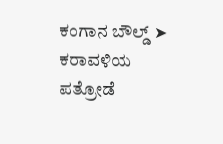ಕಂಗಾನ ಬೌಲ್ಡ್ ➤ ಕರಾವಳಿಯ ಪತ್ರೋಡೆ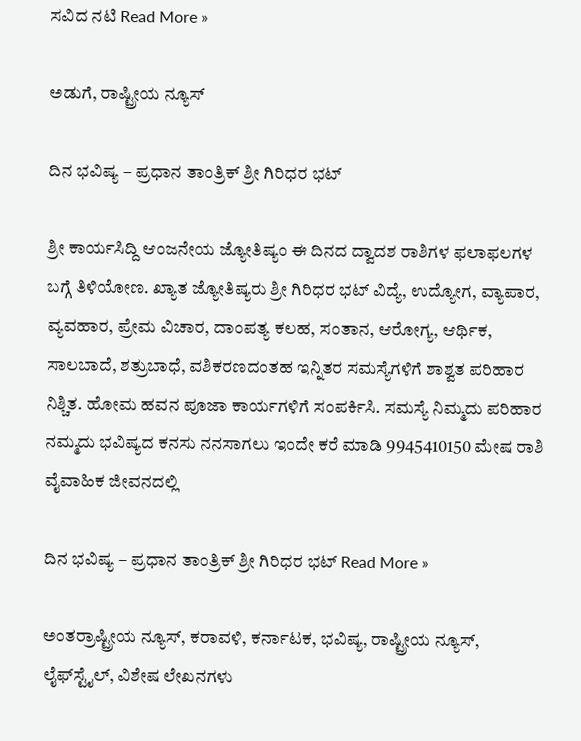ಸವಿದ ನಟಿ Read More »

ಅಡುಗೆ, ರಾಷ್ಟ್ರೀಯ ನ್ಯೂಸ್

ದಿನ ಭವಿಷ್ಯ – ಪ್ರಧಾನ ತಾಂತ್ರಿಕ್ ಶ್ರೀ ಗಿರಿಧರ ಭಟ್

ಶ್ರೀ ಕಾರ್ಯಸಿದ್ದಿ ಆಂಜನೇಯ ಜ್ಯೋತಿಷ್ಯಂ ಈ ದಿನದ ದ್ವಾದಶ ರಾಶಿಗಳ ಫಲಾಫಲಗಳ ಬಗ್ಗೆ ತಿಳಿಯೋಣ. ಖ್ಯಾತ ಜ್ಯೋತಿಷ್ಯರು ಶ್ರೀ ಗಿರಿಧರ ಭಟ್ ವಿದ್ಯೆ, ಉದ್ಯೋಗ, ವ್ಯಾಪಾರ, ವ್ಯವಹಾರ, ಪ್ರೇಮ ವಿಚಾರ, ದಾಂಪತ್ಯ ಕಲಹ, ಸಂತಾನ, ಆರೋಗ್ಯ, ಆರ್ಥಿಕ, ಸಾಲಬಾದೆ, ಶತ್ರುಬಾಧೆ, ವಶಿಕರಣದಂತಹ ಇನ್ನಿತರ ಸಮಸ್ಯೆಗಳಿಗೆ ಶಾಶ್ವತ ಪರಿಹಾರ ನಿಶ್ಚಿತ. ಹೋಮ ಹವನ ಪೂಜಾ ಕಾರ್ಯಗಳಿಗೆ ಸಂಪರ್ಕಿಸಿ. ಸಮಸ್ಯೆ ನಿಮ್ಮದು ಪರಿಹಾರ ನಮ್ಮದು ಭವಿಷ್ಯದ ಕನಸು ನನಸಾಗಲು ಇಂದೇ ಕರೆ ಮಾಡಿ 9945410150 ಮೇಷ ರಾಶಿ ವೈವಾಹಿಕ ಜೀವನದಲ್ಲಿ

ದಿನ ಭವಿಷ್ಯ – ಪ್ರಧಾನ ತಾಂತ್ರಿಕ್ ಶ್ರೀ ಗಿರಿಧರ ಭಟ್ Read More »

ಅಂತರ್ರಾಷ್ಟ್ರೀಯ ನ್ಯೂಸ್, ಕರಾವಳಿ, ಕರ್ನಾಟಕ, ಭವಿಷ್ಯ, ರಾಷ್ಟ್ರೀಯ ನ್ಯೂಸ್, ಲೈಫ್‍ಸ್ಟೈಲ್, ವಿಶೇಷ ಲೇಖನಗಳು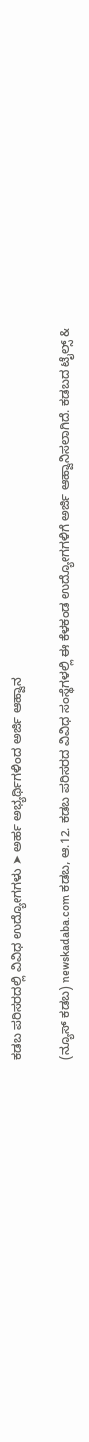ಕಡಬ ಪರಿಸರದಲ್ಲಿ ವಿವಿಧ ಉದ್ಯೋಗಗಳು ➤ ಅರ್ಹ ಅಭ್ಯರ್ಥಿಗಳಿಂದ ಅರ್ಜಿ ಆಹ್ವಾನ

(ನ್ಯೂಸ್ ಕಡಬ) newskadaba.com ಕಡಬ, ಆ.12. ಕಡಬ ಪರಿಸರದ ವಿವಿಧ ಸಂಸ್ಥೆಗಳಲ್ಲಿ ಈ ಕೆಳಕಂಡ ಉದ್ಯೋಗಗಳಿಗೆ ಅರ್ಜಿ ಆಹ್ವಾನಿಸಲಾಗಿದೆ. ಕಡಬದ ಟೈಲ್ಸ್ &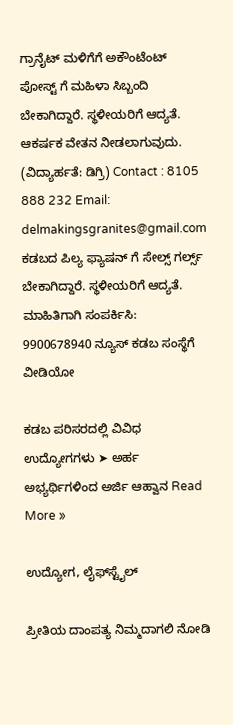ಗ್ರಾನೈಟ್ ಮಳಿಗೆಗೆ ಅಕೌಂಟೆಂಟ್ ಪೋಸ್ಟ್‌ ಗೆ ಮಹಿಳಾ ಸಿಬ್ಬಂದಿ ಬೇಕಾಗಿದ್ದಾರೆ. ಸ್ಥಳೀಯರಿಗೆ ಆದ್ಯತೆ. ಆಕರ್ಷಕ ವೇತನ ನೀಡಲಾಗುವುದು. (ವಿದ್ಯಾರ್ಹತೆ: ಡಿಗ್ರಿ) Contact : 8105 888 232 Email: delmakingsgranites@gmail.com ಕಡಬದ ಪಿಲ್ಯ ಫ್ಯಾಷನ್ ಗೆ ಸೇಲ್ಸ್ ಗರ್ಲ್ಸ್ ಬೇಕಾಗಿದ್ದಾರೆ. ಸ್ಥಳೀಯರಿಗೆ ಆದ್ಯತೆ. ಮಾಹಿತಿಗಾಗಿ ಸಂಪರ್ಕಿಸಿ: 9900678940 ನ್ಯೂಸ್ ಕಡಬ ಸಂಸ್ಥೆಗೆ ವೀಡಿಯೋ

ಕಡಬ ಪರಿಸರದಲ್ಲಿ ವಿವಿಧ ಉದ್ಯೋಗಗಳು ➤ ಅರ್ಹ ಅಭ್ಯರ್ಥಿಗಳಿಂದ ಅರ್ಜಿ ಆಹ್ವಾನ Read More »

ಉದ್ಯೋಗ, ಲೈಫ್‍ಸ್ಟೈಲ್

ಪ್ರೀತಿಯ ದಾಂಪತ್ಯ ನಿಮ್ಮದಾಗಲಿ ನೋಡಿ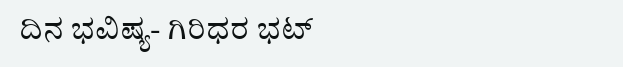ದಿನ ಭವಿಷ್ಯ- ಗಿರಿಧರ ಭಟ್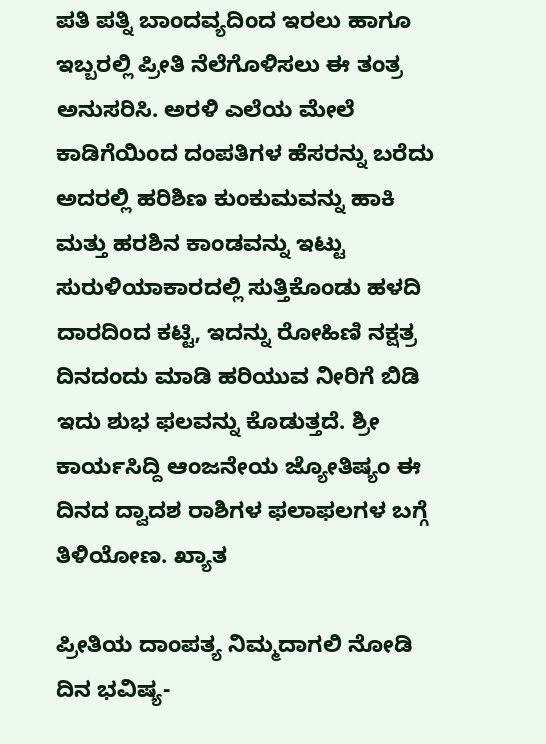ಪತಿ ಪತ್ನಿ ಬಾಂದವ್ಯದಿಂದ ಇರಲು ಹಾಗೂ ಇಬ್ಬರಲ್ಲಿ ಪ್ರೀತಿ ನೆಲೆಗೊಳಿಸಲು ಈ ತಂತ್ರ ಅನುಸರಿಸಿ. ಅರಳಿ ಎಲೆಯ ಮೇಲೆ ಕಾಡಿಗೆಯಿಂದ ದಂಪತಿಗಳ ಹೆಸರನ್ನು ಬರೆದು ಅದರಲ್ಲಿ ಹರಿಶಿಣ ಕುಂಕುಮವನ್ನು ಹಾಕಿ ಮತ್ತು ಹರಶಿನ ಕಾಂಡವನ್ನು ಇಟ್ಟು ಸುರುಳಿಯಾಕಾರದಲ್ಲಿ ಸುತ್ತಿಕೊಂಡು ಹಳದಿ ದಾರದಿಂದ ಕಟ್ಟಿ, ಇದನ್ನು ರೋಹಿಣಿ ನಕ್ಷತ್ರ ದಿನದಂದು ಮಾಡಿ ಹರಿಯುವ ನೀರಿಗೆ ಬಿಡಿ ಇದು ಶುಭ ಫಲವನ್ನು ಕೊಡುತ್ತದೆ. ಶ್ರೀ ಕಾರ್ಯಸಿದ್ದಿ ಆಂಜನೇಯ ಜ್ಯೋತಿಷ್ಯಂ ಈ ದಿನದ ದ್ವಾದಶ ರಾಶಿಗಳ ಫಲಾಫಲಗಳ ಬಗ್ಗೆ ತಿಳಿಯೋಣ. ಖ್ಯಾತ

ಪ್ರೀತಿಯ ದಾಂಪತ್ಯ ನಿಮ್ಮದಾಗಲಿ ನೋಡಿ ದಿನ ಭವಿಷ್ಯ-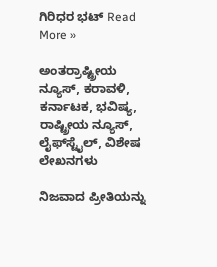ಗಿರಿಧರ ಭಟ್ Read More »

ಅಂತರ್ರಾಷ್ಟ್ರೀಯ ನ್ಯೂಸ್, ಕರಾವಳಿ, ಕರ್ನಾಟಕ, ಭವಿಷ್ಯ, ರಾಷ್ಟ್ರೀಯ ನ್ಯೂಸ್, ಲೈಫ್‍ಸ್ಟೈಲ್, ವಿಶೇಷ ಲೇಖನಗಳು

ನಿಜವಾದ ಪ್ರೀತಿಯನ್ನು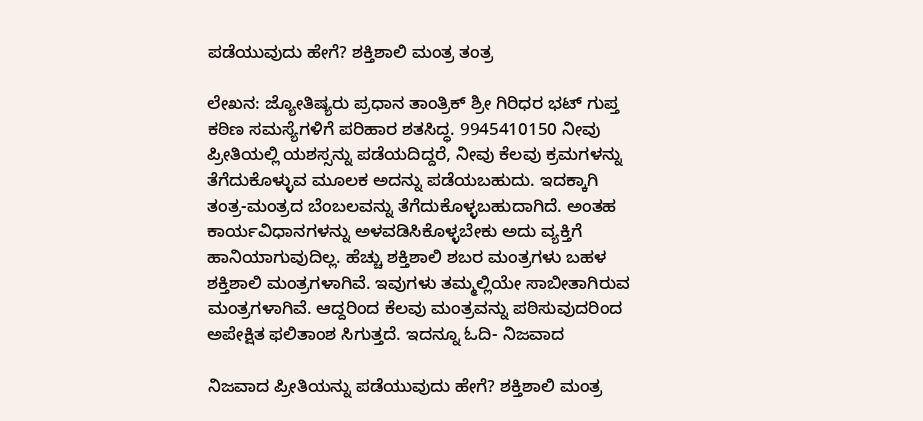ಪಡೆಯುವುದು ಹೇಗೆ? ಶಕ್ತಿಶಾಲಿ ಮಂತ್ರ ತಂತ್ರ

ಲೇಖನ: ಜ್ಯೋತಿಷ್ಯರು ಪ್ರಧಾನ ತಾಂತ್ರಿಕ್ ಶ್ರೀ ಗಿರಿಧರ ಭಟ್ ಗುಪ್ತ ಕಠಿಣ ಸಮಸ್ಯೆಗಳಿಗೆ ಪರಿಹಾರ ಶತಸಿದ್ಧ. 9945410150 ನೀವು ಪ್ರೀತಿಯಲ್ಲಿ ಯಶಸ್ಸನ್ನು ಪಡೆಯದಿದ್ದರೆ, ನೀವು ಕೆಲವು ಕ್ರಮಗಳನ್ನು ತೆಗೆದುಕೊಳ್ಳುವ ಮೂಲಕ ಅದನ್ನು ಪಡೆಯಬಹುದು. ಇದಕ್ಕಾಗಿ ತಂತ್ರ-ಮಂತ್ರದ ಬೆಂಬಲವನ್ನು ತೆಗೆದುಕೊಳ್ಳಬಹುದಾಗಿದೆ. ಅಂತಹ ಕಾರ್ಯವಿಧಾನಗಳನ್ನು ಅಳವಡಿಸಿಕೊಳ್ಳಬೇಕು ಅದು ವ್ಯಕ್ತಿಗೆ ಹಾನಿಯಾಗುವುದಿಲ್ಲ. ಹೆಚ್ಚು ಶಕ್ತಿಶಾಲಿ ಶಬರ ಮಂತ್ರಗಳು ಬಹಳ ಶಕ್ತಿಶಾಲಿ ಮಂತ್ರಗಳಾಗಿವೆ. ಇವುಗಳು ತಮ್ಮಲ್ಲಿಯೇ ಸಾಬೀತಾಗಿರುವ ಮಂತ್ರಗಳಾಗಿವೆ. ಆದ್ದರಿಂದ ಕೆಲವು ಮಂತ್ರವನ್ನು ಪಠಿಸುವುದರಿಂದ ಅಪೇಕ್ಷಿತ ಫಲಿತಾಂಶ ಸಿಗುತ್ತದೆ. ಇದನ್ನೂ ಓದಿ- ನಿಜವಾದ

ನಿಜವಾದ ಪ್ರೀತಿಯನ್ನು ಪಡೆಯುವುದು ಹೇಗೆ? ಶಕ್ತಿಶಾಲಿ ಮಂತ್ರ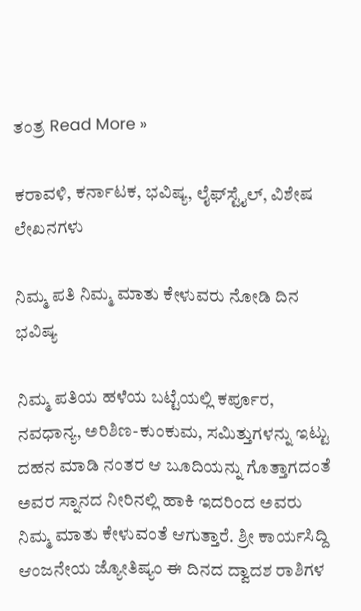ತಂತ್ರ Read More »

ಕರಾವಳಿ, ಕರ್ನಾಟಕ, ಭವಿಷ್ಯ, ಲೈಫ್‍ಸ್ಟೈಲ್, ವಿಶೇಷ ಲೇಖನಗಳು

ನಿಮ್ಮ ಪತಿ ನಿಮ್ಮ ಮಾತು ಕೇಳುವರು ನೋಡಿ ದಿನ ಭವಿಷ್ಯ

ನಿಮ್ಮ ಪತಿಯ ಹಳೆಯ ಬಟ್ಟೆಯಲ್ಲಿ ಕರ್ಪೂರ, ನವಧಾನ್ಯ, ಅರಿಶಿಣ-ಕುಂಕುಮ, ಸಮಿತ್ತುಗಳನ್ನು ಇಟ್ಟು ದಹನ ಮಾಡಿ ನಂತರ ಆ ಬೂದಿಯನ್ನು ಗೊತ್ತಾಗದಂತೆ ಅವರ ಸ್ನಾನದ ನೀರಿನಲ್ಲಿ ಹಾಕಿ ಇದರಿಂದ ಅವರು ನಿಮ್ಮ ಮಾತು ಕೇಳುವಂತೆ ಆಗುತ್ತಾರೆ. ಶ್ರೀ ಕಾರ್ಯಸಿದ್ದಿ ಆಂಜನೇಯ ಜ್ಯೋತಿಷ್ಯಂ ಈ ದಿನದ ದ್ವಾದಶ ರಾಶಿಗಳ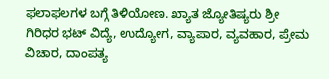ಫಲಾಫಲಗಳ ಬಗ್ಗೆ ತಿಳಿಯೋಣ. ಖ್ಯಾತ ಜ್ಯೋತಿಷ್ಯರು ಶ್ರೀ ಗಿರಿಧರ ಭಟ್ ವಿದ್ಯೆ, ಉದ್ಯೋಗ, ವ್ಯಾಪಾರ, ವ್ಯವಹಾರ, ಪ್ರೇಮ ವಿಚಾರ, ದಾಂಪತ್ಯ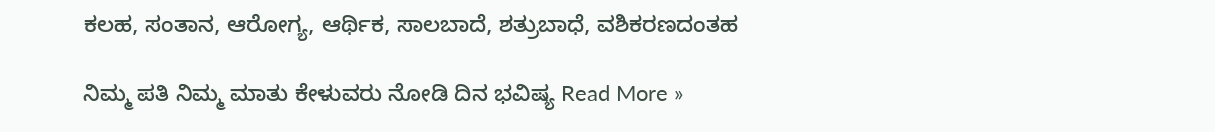ಕಲಹ, ಸಂತಾನ, ಆರೋಗ್ಯ, ಆರ್ಥಿಕ, ಸಾಲಬಾದೆ, ಶತ್ರುಬಾಧೆ, ವಶಿಕರಣದಂತಹ

ನಿಮ್ಮ ಪತಿ ನಿಮ್ಮ ಮಾತು ಕೇಳುವರು ನೋಡಿ ದಿನ ಭವಿಷ್ಯ Read More »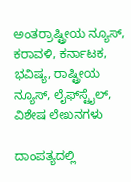ಅಂತರ್ರಾಷ್ಟ್ರೀಯ ನ್ಯೂಸ್, ಕರಾವಳಿ, ಕರ್ನಾಟಕ, ಭವಿಷ್ಯ, ರಾಷ್ಟ್ರೀಯ ನ್ಯೂಸ್, ಲೈಫ್‍ಸ್ಟೈಲ್, ವಿಶೇಷ ಲೇಖನಗಳು

ದಾಂಪತ್ಯದಲ್ಲಿ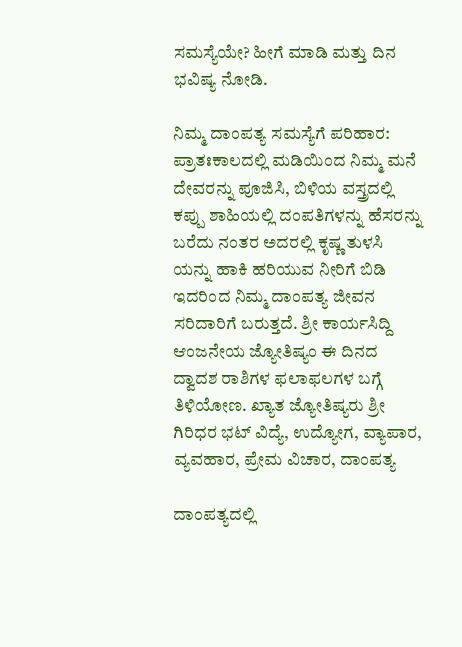ಸಮಸ್ಯೆಯೇ? ಹೀಗೆ ಮಾಡಿ ಮತ್ತು ದಿನ ಭವಿಷ್ಯ ನೋಡಿ.

ನಿಮ್ಮ ದಾಂಪತ್ಯ ಸಮಸ್ಯೆಗೆ ಪರಿಹಾರ: ಪ್ರಾತಃಕಾಲದಲ್ಲಿ ಮಡಿಯಿಂದ ನಿಮ್ಮ ಮನೆ ದೇವರನ್ನು ಪೂಜಿಸಿ, ಬಿಳಿಯ ವಸ್ತ್ರದಲ್ಲಿ ಕಪ್ಪು ಶಾಹಿಯಲ್ಲಿ ದಂಪತಿಗಳನ್ನು ಹೆಸರನ್ನು ಬರೆದು ನಂತರ ಅದರಲ್ಲಿ ಕೃಷ್ಣ ತುಳಸಿ ಯನ್ನು ಹಾಕಿ ಹರಿಯುವ ನೀರಿಗೆ ಬಿಡಿ ಇದರಿಂದ ನಿಮ್ಮ ದಾಂಪತ್ಯ ಜೀವನ ಸರಿದಾರಿಗೆ ಬರುತ್ತದೆ. ಶ್ರೀ ಕಾರ್ಯಸಿದ್ದಿ ಆಂಜನೇಯ ಜ್ಯೋತಿಷ್ಯಂ ಈ ದಿನದ ದ್ವಾದಶ ರಾಶಿಗಳ ಫಲಾಫಲಗಳ ಬಗ್ಗೆ ತಿಳಿಯೋಣ. ಖ್ಯಾತ ಜ್ಯೋತಿಷ್ಯರು ಶ್ರೀ ಗಿರಿಧರ ಭಟ್ ವಿದ್ಯೆ, ಉದ್ಯೋಗ, ವ್ಯಾಪಾರ, ವ್ಯವಹಾರ, ಪ್ರೇಮ ವಿಚಾರ, ದಾಂಪತ್ಯ

ದಾಂಪತ್ಯದಲ್ಲಿ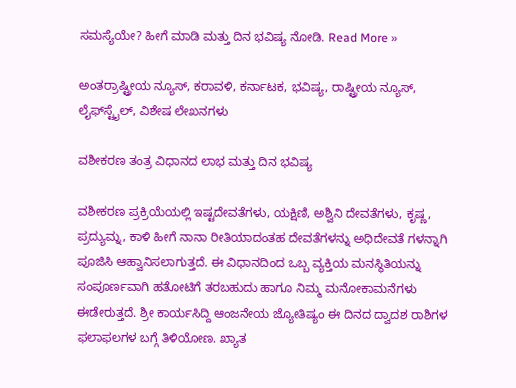ಸಮಸ್ಯೆಯೇ? ಹೀಗೆ ಮಾಡಿ ಮತ್ತು ದಿನ ಭವಿಷ್ಯ ನೋಡಿ. Read More »

ಅಂತರ್ರಾಷ್ಟ್ರೀಯ ನ್ಯೂಸ್, ಕರಾವಳಿ, ಕರ್ನಾಟಕ, ಭವಿಷ್ಯ, ರಾಷ್ಟ್ರೀಯ ನ್ಯೂಸ್, ಲೈಫ್‍ಸ್ಟೈಲ್, ವಿಶೇಷ ಲೇಖನಗಳು

ವಶೀಕರಣ ತಂತ್ರ ವಿಧಾನದ ಲಾಭ ಮತ್ತು ದಿನ ಭವಿಷ್ಯ

ವಶೀಕರಣ ಪ್ರಕ್ರಿಯೆಯಲ್ಲಿ ಇಷ್ಟದೇವತೆಗಳು, ಯಕ್ಷಿಣಿ, ಅಶ್ವಿನಿ ದೇವತೆಗಳು, ಕೃಷ್ಣ, ಪ್ರದ್ಯುಮ್ನ, ಕಾಳಿ ಹೀಗೆ ನಾನಾ ರೀತಿಯಾದಂತಹ ದೇವತೆಗಳನ್ನು ಅಧಿದೇವತೆ ಗಳನ್ನಾಗಿ ಪೂಜಿಸಿ ಆಹ್ವಾನಿಸಲಾಗುತ್ತದೆ. ಈ ವಿಧಾನದಿಂದ ಒಬ್ಬ ವ್ಯಕ್ತಿಯ ಮನಸ್ಥಿತಿಯನ್ನು ಸಂಪೂರ್ಣವಾಗಿ ಹತೋಟಿಗೆ ತರಬಹುದು ಹಾಗೂ ನಿಮ್ಮ ಮನೋಕಾಮನೆಗಳು ಈಡೇರುತ್ತದೆ. ಶ್ರೀ ಕಾರ್ಯಸಿದ್ದಿ ಆಂಜನೇಯ ಜ್ಯೋತಿಷ್ಯಂ ಈ ದಿನದ ದ್ವಾದಶ ರಾಶಿಗಳ ಫಲಾಫಲಗಳ ಬಗ್ಗೆ ತಿಳಿಯೋಣ. ಖ್ಯಾತ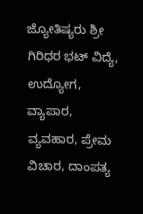ಜ್ಯೋತಿಷ್ಯರು ಶ್ರೀ ಗಿರಿಧರ ಭಟ್ ವಿದ್ಯೆ, ಉದ್ಯೋಗ, ವ್ಯಾಪಾರ, ವ್ಯವಹಾರ, ಪ್ರೇಮ ವಿಚಾರ, ದಾಂಪತ್ಯ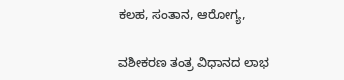ಕಲಹ, ಸಂತಾನ, ಆರೋಗ್ಯ,

ವಶೀಕರಣ ತಂತ್ರ ವಿಧಾನದ ಲಾಭ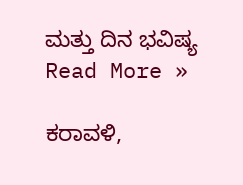ಮತ್ತು ದಿನ ಭವಿಷ್ಯ Read More »

ಕರಾವಳಿ,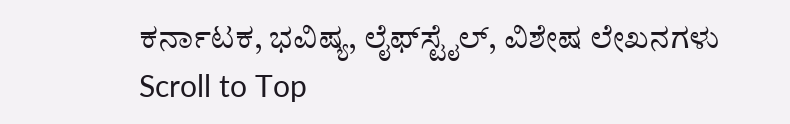ಕರ್ನಾಟಕ, ಭವಿಷ್ಯ, ಲೈಫ್‍ಸ್ಟೈಲ್, ವಿಶೇಷ ಲೇಖನಗಳು
Scroll to Top